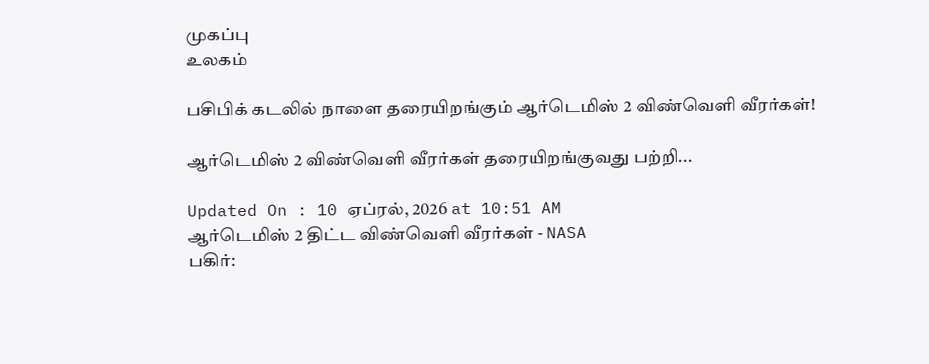முகப்பு
உலகம்

பசிபிக் கடலில் நாளை தரையிறங்கும் ஆர்டெமிஸ் 2 விண்வெளி வீரர்கள்!

ஆர்டெமிஸ் 2 விண்வெளி வீரர்கள் தரையிறங்குவது பற்றி...

Updated On : 10 ஏப்ரல், 2026 at 10:51 AM
ஆர்டெமிஸ் 2 திட்ட விண்வெளி வீரர்கள் - NASA
பகிர்: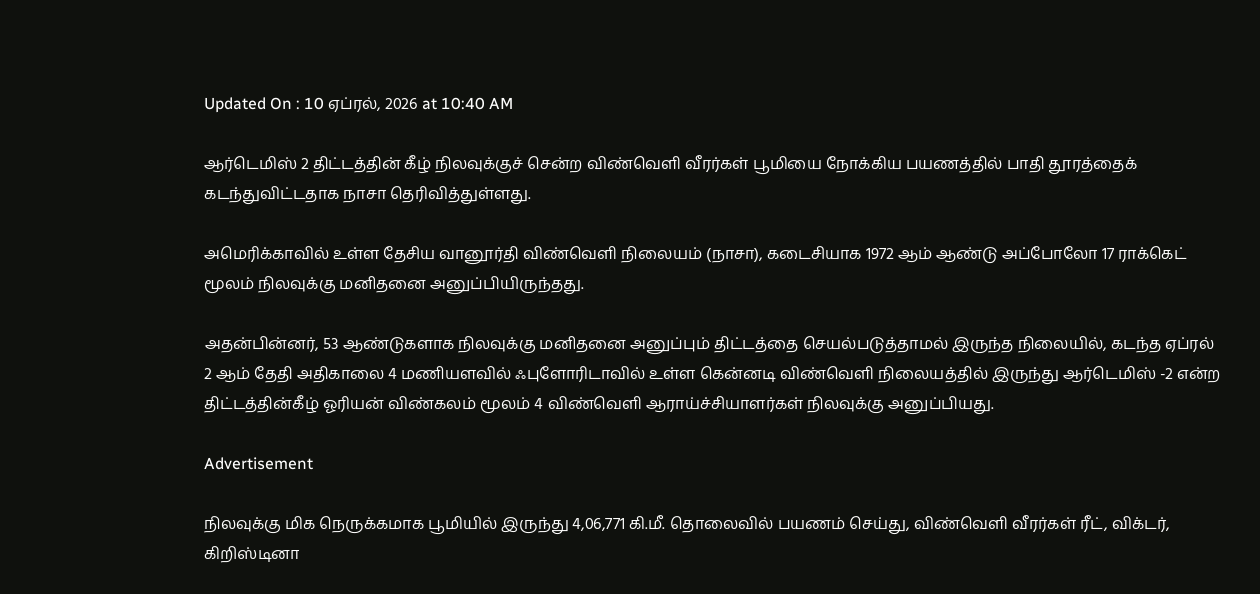Updated On : 10 ஏப்ரல், 2026 at 10:40 AM

ஆர்டெமிஸ் 2 திட்டத்தின் கீழ் நிலவுக்குச் சென்ற விண்வெளி வீரர்கள் பூமியை நோக்கிய பயணத்தில் பாதி தூரத்தைக் கடந்துவிட்டதாக நாசா தெரிவித்துள்ளது.

அமெரிக்காவில் உள்ள தேசிய வானூர்தி விண்வெளி நிலையம் (நாசா), கடைசியாக 1972 ஆம் ஆண்டு அப்போலோ 17 ராக்கெட் மூலம் நிலவுக்கு மனிதனை அனுப்பியிருந்தது.

அதன்பின்னர், 53 ஆண்டுகளாக நிலவுக்கு மனிதனை அனுப்பும் திட்டத்தை செயல்படுத்தாமல் இருந்த நிலையில், கடந்த ஏப்ரல் 2 ஆம் தேதி அதிகாலை 4 மணியளவில் ஃபுளோரிடாவில் உள்ள கென்னடி விண்வெளி நிலையத்தில் இருந்து ஆர்டெமிஸ் -2 என்ற திட்டத்தின்கீழ் ஓரியன் விண்கலம் மூலம் 4 விண்வெளி ஆராய்ச்சியாளர்கள் நிலவுக்கு அனுப்பியது.

Advertisement

நிலவுக்கு மிக நெருக்கமாக பூமியில் இருந்து 4,06,771 கி.மீ. தொலைவில் பயணம் செய்து, விண்வெளி வீரர்கள் ரீட், விக்டர், கிறிஸ்டினா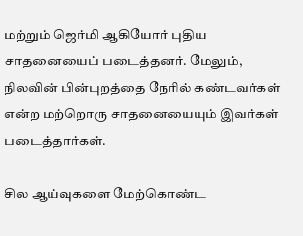மற்றும் ஜெர்மி ஆகியோர் புதிய சாதனையைப் படைத்தனர். மேலும், நிலவின் பின்புறத்தை நேரில் கண்டவர்கள் என்ற மற்றொரு சாதனையையும் இவர்கள் படைத்தார்கள்.

சில ஆய்வுகளை மேற்கொண்ட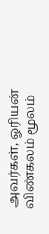அவர்கள், ஓரியன் விண்கலம் மூலம்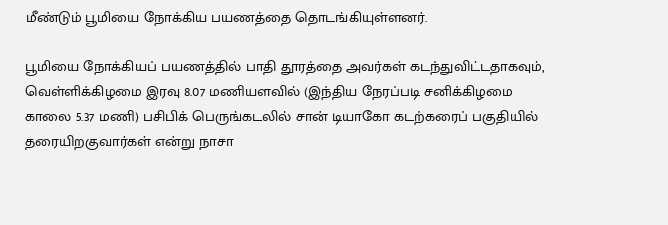மீண்டும் பூமியை நோக்கிய பயணத்தை தொடங்கியுள்ளனர்.

பூமியை நோக்கியப் பயணத்தில் பாதி தூரத்தை அவர்கள் கடந்துவிட்டதாகவும், வெள்ளிக்கிழமை இரவு 8.07 மணியளவில் (இந்திய நேரப்படி சனிக்கிழமை காலை 5.37 மணி) பசிபிக் பெருங்கடலில் சான் டியாகோ கடற்கரைப் பகுதியில் தரையிறகுவார்கள் என்று நாசா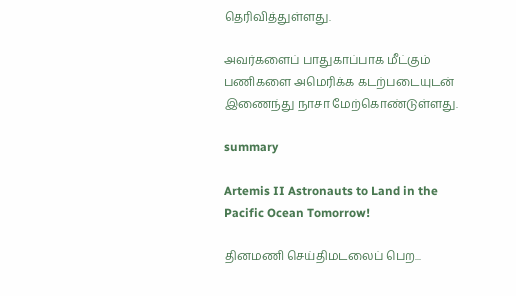தெரிவித்துள்ளது.

அவர்களைப் பாதுகாப்பாக மீட்கும் பணிகளை அமெரிக்க கடற்படையுடன் இணைந்து நாசா மேற்கொண்டுள்ளது.

summary

Artemis II Astronauts to Land in the Pacific Ocean Tomorrow!

தினமணி செய்திமடலைப் பெற...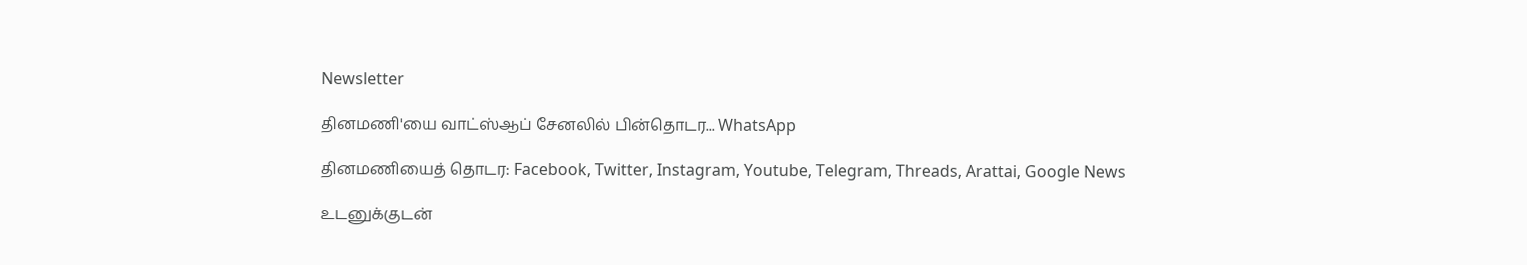Newsletter

தினமணி'யை வாட்ஸ்ஆப் சேனலில் பின்தொடர... WhatsApp

தினமணியைத் தொடர: Facebook, Twitter, Instagram, Youtube, Telegram, Threads, Arattai, Google News

உடனுக்குடன்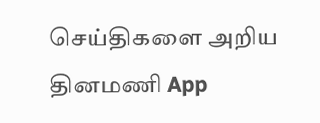செய்திகளை அறிய தினமணி App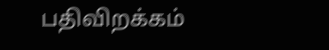பதிவிறக்கம்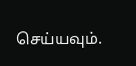செய்யவும்.